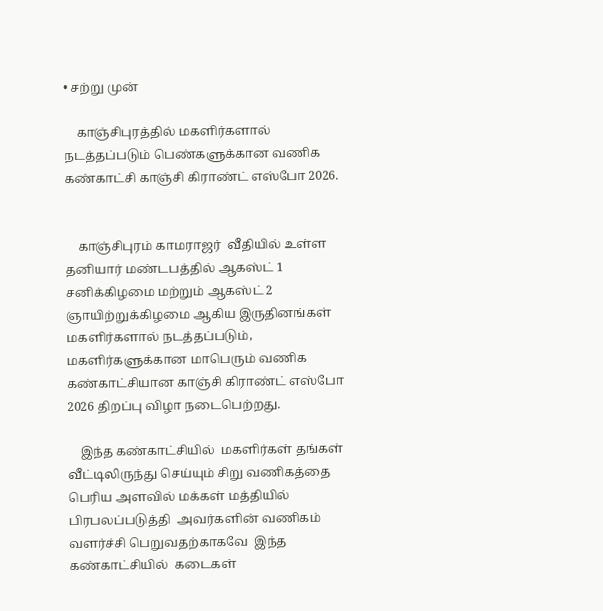• சற்று முன்

    காஞ்சிபுரத்தில் மகளிர்களால் நடத்தப்படும் பெண்களுக்கான வணிக கண்காட்சி காஞ்சி கிராண்ட் எஸ்போ 2026.


    காஞ்சிபுரம் காமராஜர்  வீதியில் உள்ள தனியார் மண்டபத்தில் ஆகஸ்ட் 1 சனிக்கிழமை மற்றும் ஆகஸ்ட் 2 ஞாயிற்றுக்கிழமை ஆகிய இருதினங்கள்  மகளிர்களால் நடத்தப்படும், மகளிர்களுக்கான மாபெரும் வணிக கண்காட்சியான காஞ்சி கிராண்ட் எஸ்போ 2026 திறப்பு விழா நடைபெற்றது.

    இந்த கண்காட்சியில்  மகளிர்கள் தங்கள் வீட்டிலிருந்து செய்யும் சிறு வணிகத்தை பெரிய அளவில் மக்கள் மத்தியில் பிரபலப்படுத்தி  அவர்களின் வணிகம் வளர்ச்சி பெறுவதற்காகவே  இந்த கண்காட்சியில்  கடைகள்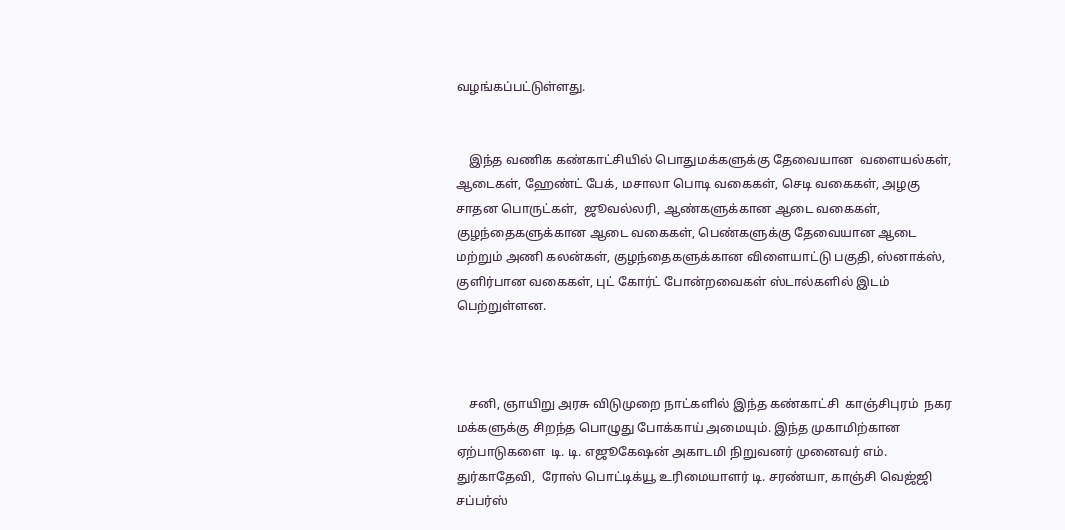வழங்கப்பட்டுள்ளது.


    இந்த வணிக கண்காட்சியில் பொதுமக்களுக்கு தேவையான  வளையல்கள், ஆடைகள், ஹேண்ட் பேக், மசாலா பொடி வகைகள், செடி வகைகள், அழகு  சாதன பொருட்கள்,  ஜூவல்லரி, ஆண்களுக்கான ஆடை வகைகள், குழந்தைகளுக்கான ஆடை வகைகள், பெண்களுக்கு தேவையான ஆடை மற்றும் அணி கலன்கள், குழந்தைகளுக்கான விளையாட்டு பகுதி, ஸ்னாக்ஸ், குளிர்பான வகைகள், புட் கோர்ட் போன்றவைகள் ஸ்டால்களில் இடம் பெற்றுள்ளன.



    சனி, ஞாயிறு அரசு விடுமுறை நாட்களில் இந்த கண்காட்சி  காஞ்சிபுரம்  நகர மக்களுக்கு சிறந்த பொழுது போக்காய் அமையும். இந்த முகாமிற்கான ஏற்பாடுகளை  டி. டி. எஜூகேஷன் அகாடமி நிறுவனர் முனைவர் எம். துர்காதேவி,  ரோஸ் பொட்டிக்யூ உரிமையாளர் டி. சரண்யா, காஞ்சி வெஜ்ஜி சப்பர்ஸ்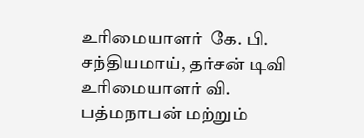உரிமையாளர்  கே. பி. சந்தியமாய், தர்சன் டிவி உரிமையாளர் வி. பத்மநாபன் மற்றும்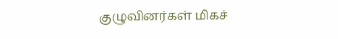குழுவினர்கள் மிகச்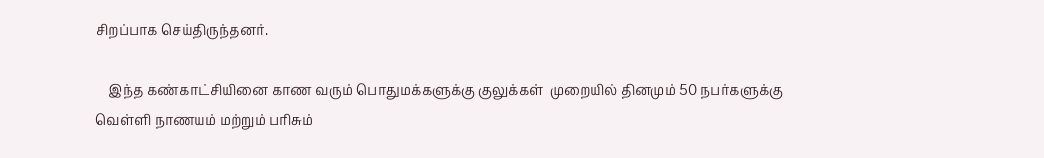சிறப்பாக செய்திருந்தனர்.

    இந்த கண்காட்சியினை காண வரும் பொதுமக்களுக்கு குலுக்கள்  முறையில் தினமும் 50 நபர்களுக்கு வெள்ளி நாணயம் மற்றும் பரிசும்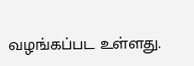வழங்கப்பட உள்ளது.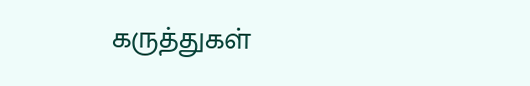கருத்துகள்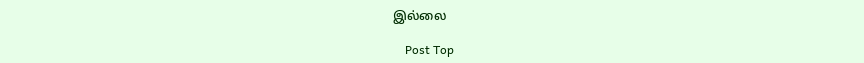இல்லை

    Post Top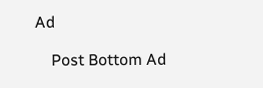Ad

    Post Bottom Ad